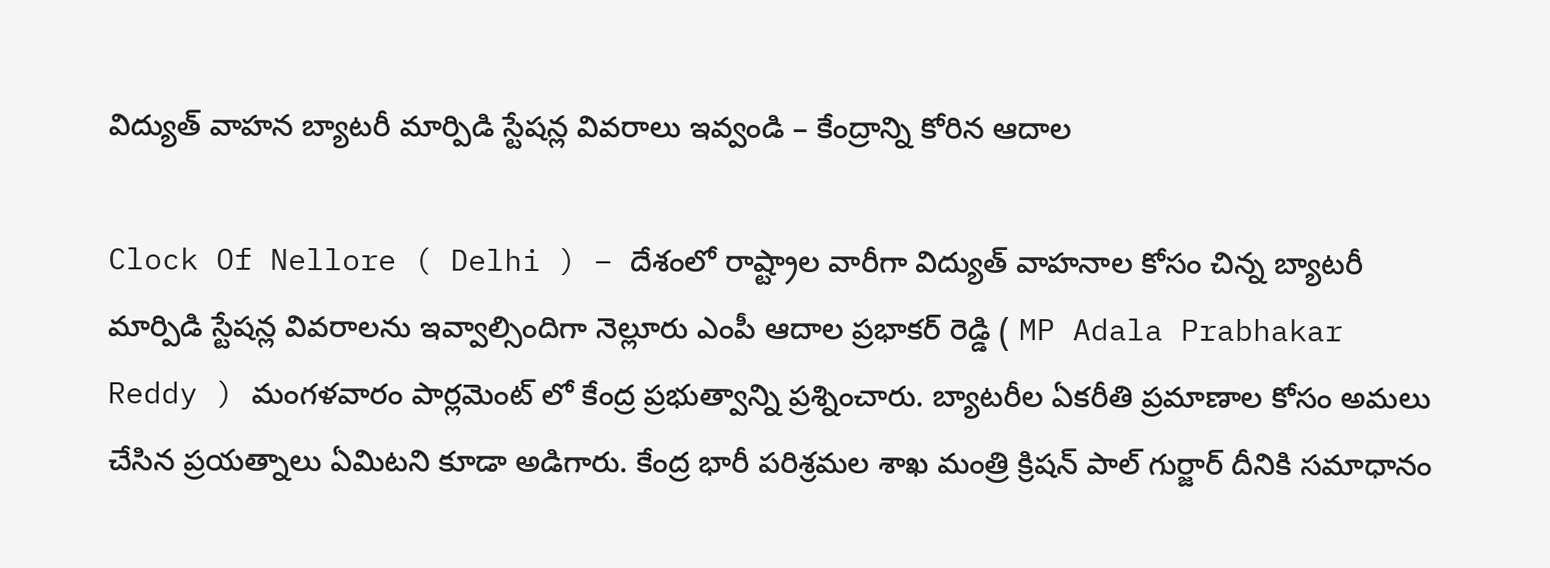విద్యుత్ వాహన బ్యాటరీ మార్పిడి స్టేషన్ల వివరాలు ఇవ్వండి – కేంద్రాన్ని కోరిన ఆదాల

Clock Of Nellore ( Delhi ) – దేశంలో రాష్ట్రాల వారీగా విద్యుత్ వాహనాల కోసం చిన్న బ్యాటరీ మార్పిడి స్టేషన్ల వివరాలను ఇవ్వాల్సిందిగా నెల్లూరు ఎంపీ ఆదాల ప్రభాకర్ రెడ్డి ( MP Adala Prabhakar Reddy ) మంగళవారం పార్లమెంట్ లో కేంద్ర ప్రభుత్వాన్ని ప్రశ్నించారు. బ్యాటరీల ఏకరీతి ప్రమాణాల కోసం అమలు చేసిన ప్రయత్నాలు ఏమిటని కూడా అడిగారు. కేంద్ర భారీ పరిశ్రమల శాఖ మంత్రి క్రిషన్ పాల్ గుర్జార్ దీనికి సమాధానం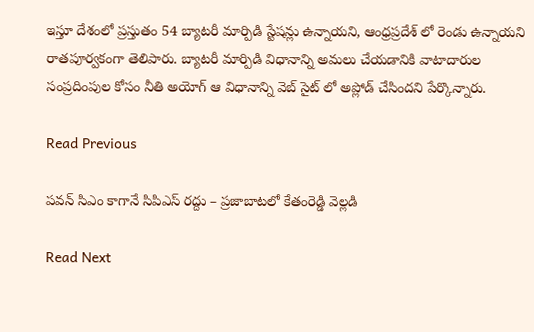ఇస్తూ దేశంలో ప్రస్తుతం 54 బ్యాటరీ మార్పిడి స్టేషన్లు ఉన్నాయని, ఆంధ్రప్రదేశ్ లో రెండు ఉన్నాయని రాతపూర్వకంగా తెలిపారు. బ్యాటరీ మార్పిడి విధానాన్ని అమలు చేయడానికి వాటాదారుల సంప్రదింపుల కోసం నీతి అయోగ్ ఆ విధానాన్ని వెబ్ సైట్ లో అప్లోడ్ చేసిందని పేర్కొన్నారు.

Read Previous

పవన్ సిఎం కాగానే సిపిఎస్ రద్దు – ప్రజాబాటలో కేతంరెడ్డి వెల్లడి

Read Next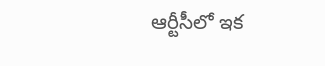ఆర్టీసీలో ఇక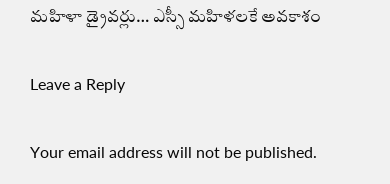మహిళా డ్రైవర్లు… ఎస్సీ మహిళలకే అవకాశం

Leave a Reply

Your email address will not be published.